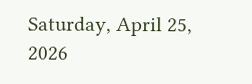Saturday, April 25, 2026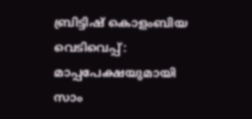ബ്രിട്ടിഷ് കൊളംബിയ വെടിവെപ്പ്: മാപ്പപേക്ഷയുമായി സാം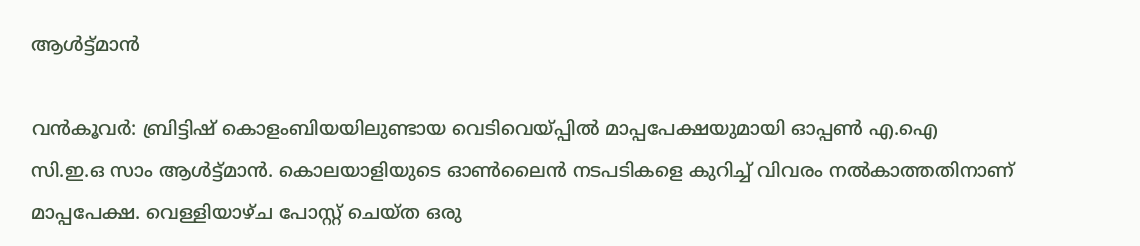ആള്‍ട്ട്മാന്‍

വന്‍കൂവര്‍: ബ്രിട്ടിഷ് കൊളംബിയയിലുണ്ടായ വെടിവെയ്പ്പില്‍ മാപ്പപേക്ഷയുമായി ഓപ്പണ്‍ എ.ഐ സി.ഇ.ഒ സാം ആള്‍ട്ട്മാന്‍. കൊലയാളിയുടെ ഓണ്‍ലൈന്‍ നടപടികളെ കുറിച്ച് വിവരം നല്‍കാത്തതിനാണ് മാപ്പപേക്ഷ. വെള്ളിയാഴ്ച പോസ്റ്റ് ചെയ്ത ഒരു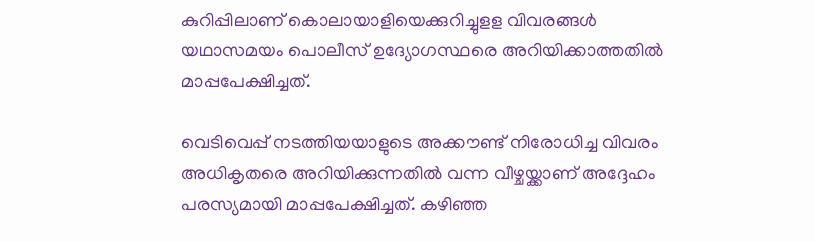കുറിപ്പിലാണ് കൊലായാളിയെക്കുറിച്ചുളള വിവരങ്ങള്‍ യഥാസമയം പൊലീസ് ഉദ്യോഗസ്ഥരെ അറിയിക്കാത്തതില്‍ മാപ്പപേക്ഷിച്ചത്.

വെടിവെപ്പ് നടത്തിയയാളുടെ അക്കൗണ്ട് നിരോധിച്ച വിവരം അധികൃതരെ അറിയിക്കുന്നതില്‍ വന്ന വീഴ്ചയ്ക്കാണ് അദ്ദേഹം പരസ്യമായി മാപ്പപേക്ഷിച്ചത്. കഴിഞ്ഞ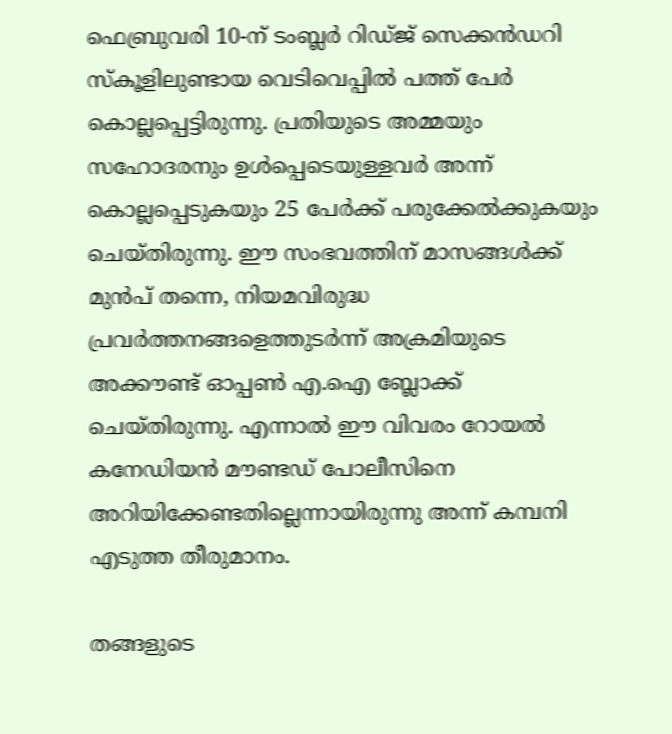ഫെബ്രുവരി 10-ന് ടംബ്ലര്‍ റിഡ്ജ് സെക്കന്‍ഡറി സ്‌കൂളിലുണ്ടായ വെടിവെപ്പില്‍ പത്ത് പേര്‍ കൊല്ലപ്പെട്ടിരുന്നു. പ്രതിയുടെ അമ്മയും സഹോദരനും ഉള്‍പ്പെടെയുള്ളവര്‍ അന്ന് കൊല്ലപ്പെടുകയും 25 പേര്‍ക്ക് പരുക്കേല്‍ക്കുകയും ചെയ്തിരുന്നു. ഈ സംഭവത്തിന് മാസങ്ങള്‍ക്ക് മുന്‍പ് തന്നെ, നിയമവിരുദ്ധ പ്രവര്‍ത്തനങ്ങളെത്തുടര്‍ന്ന് അക്രമിയുടെ അക്കൗണ്ട് ഓപ്പണ്‍ എ.ഐ ബ്ലോക്ക് ചെയ്തിരുന്നു. എന്നാല്‍ ഈ വിവരം റോയല്‍ കനേഡിയന്‍ മൗണ്ടഡ് പോലീസിനെ അറിയിക്കേണ്ടതില്ലെന്നായിരുന്നു അന്ന് കമ്പനി എടുത്ത തീരുമാനം.

തങ്ങളുടെ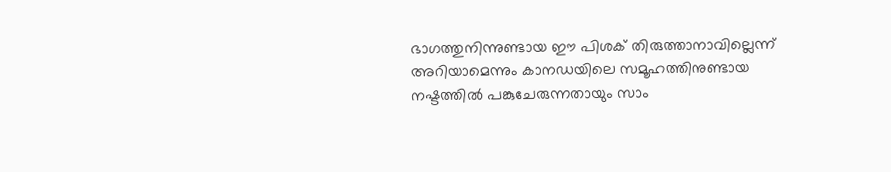ഭാഗത്തുനിന്നുണ്ടായ ഈ പിശക് തിരുത്താനാവില്ലെന്ന് അറിയാമെന്നും കാനഡയിലെ സമൂഹത്തിനുണ്ടായ നഷ്ടത്തില്‍ പങ്കുചേരുന്നതായും സാം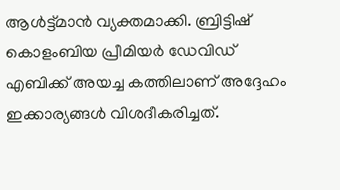ആള്‍ട്ട്മാന്‍ വ്യക്തമാക്കി. ബ്രിട്ടിഷ് കൊളംബിയ പ്രീമിയര്‍ ഡേവിഡ് എബിക്ക് അയച്ച കത്തിലാണ് അദ്ദേഹം ഇക്കാര്യങ്ങള്‍ വിശദീകരിച്ചത്.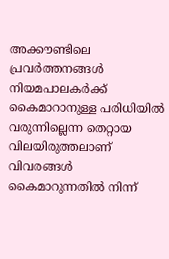അക്കൗണ്ടിലെ പ്രവര്‍ത്തനങ്ങള്‍ നിയമപാലകര്‍ക്ക് കൈമാറാനുള്ള പരിധിയില്‍ വരുന്നില്ലെന്ന തെറ്റായ വിലയിരുത്തലാണ് വിവരങ്ങള്‍ കൈമാറുന്നതില്‍ നിന്ന്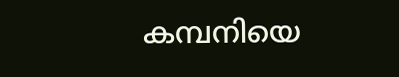കമ്പനിയെ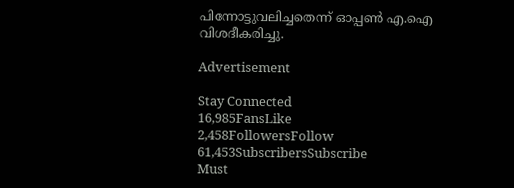പിന്നോട്ടുവലിച്ചതെന്ന് ഓപ്പണ്‍ എ.ഐ വിശദീകരിച്ചു.

Advertisement

Stay Connected
16,985FansLike
2,458FollowersFollow
61,453SubscribersSubscribe
Must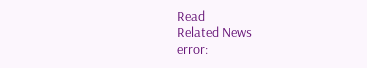Read
Related News
error: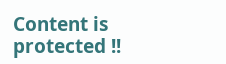Content is protected !!